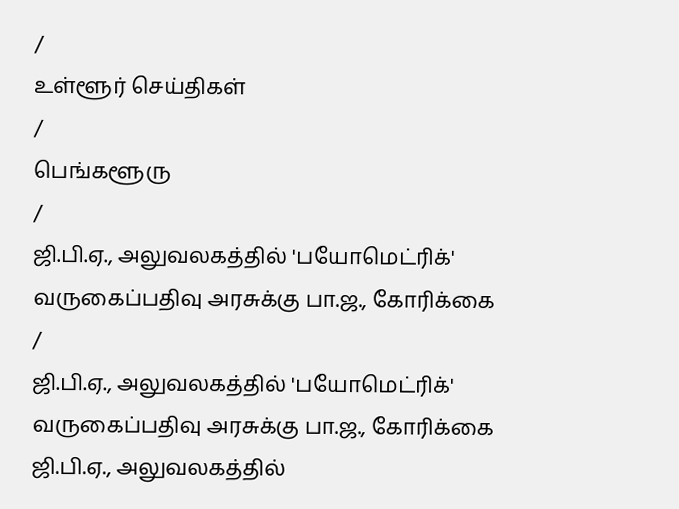/
உள்ளூர் செய்திகள்
/
பெங்களூரு
/
ஜி.பி.ஏ., அலுவலகத்தில் 'பயோமெட்ரிக்' வருகைப்பதிவு அரசுக்கு பா.ஜ., கோரிக்கை
/
ஜி.பி.ஏ., அலுவலகத்தில் 'பயோமெட்ரிக்' வருகைப்பதிவு அரசுக்கு பா.ஜ., கோரிக்கை
ஜி.பி.ஏ., அலுவலகத்தில்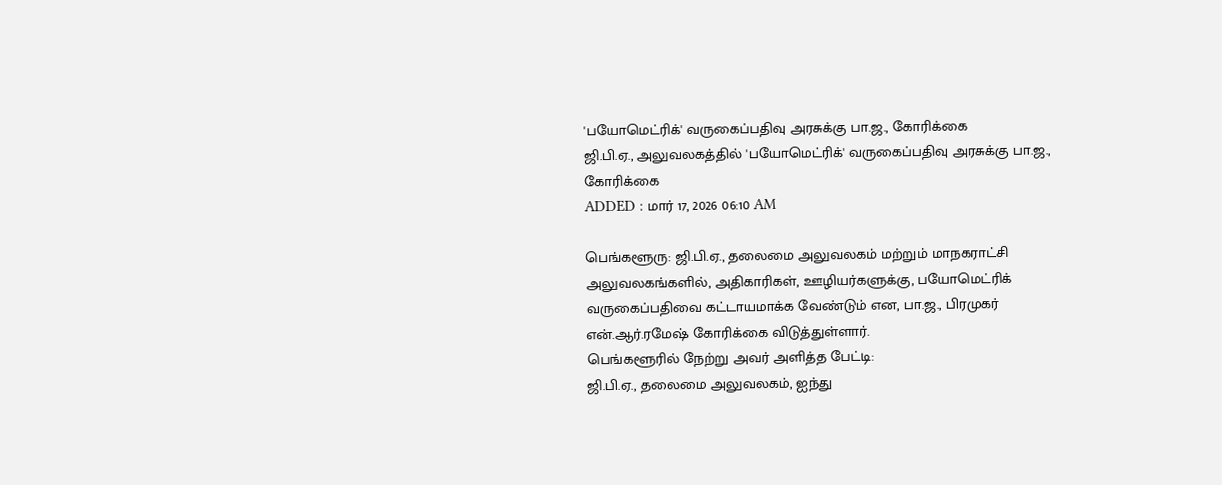'பயோமெட்ரிக்' வருகைப்பதிவு அரசுக்கு பா.ஜ., கோரிக்கை
ஜி.பி.ஏ., அலுவலகத்தில் 'பயோமெட்ரிக்' வருகைப்பதிவு அரசுக்கு பா.ஜ., கோரிக்கை
ADDED : மார் 17, 2026 06:10 AM

பெங்களூரு: ஜி.பி.ஏ., தலைமை அலுவலகம் மற்றும் மாநகராட்சி அலுவலகங்களில், அதிகாரிகள், ஊழியர்களுக்கு, பயோமெட்ரிக் வருகைப்பதிவை கட்டாயமாக்க வேண்டும் என, பா.ஜ., பிரமுகர் என்.ஆர்.ரமேஷ் கோரிக்கை விடுத்துள்ளார்.
பெங்களூரில் நேற்று அவர் அளித்த பேட்டி:
ஜி.பி.ஏ., தலைமை அலுவலகம், ஐந்து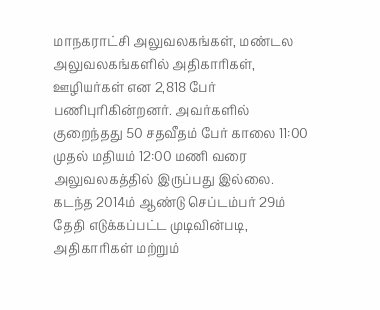மாநகராட்சி அலுவலகங்கள், மண்டல அலுவலகங்களில் அதிகாரிகள், ஊழியர்கள் என 2,818 பேர் பணிபுரிகின்றனர். அவர்களில் குறைந்தது 50 சதவீதம் பேர் காலை 11:00 முதல் மதியம் 12:00 மணி வரை அலுவலகத்தில் இருப்பது இல்லை. கடந்த 2014ம் ஆண்டு செப்டம்பர் 29ம் தேதி எடுக்கப்பட்ட முடிவின்படி, அதிகாரிகள் மற்றும்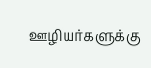ஊழியர்களுக்கு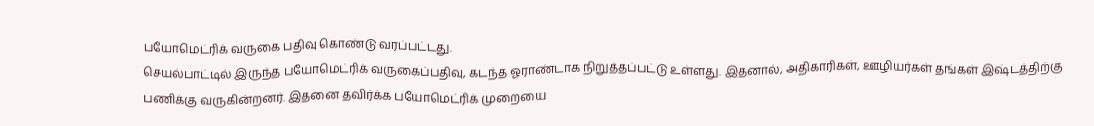பயோமெட்ரிக் வருகை பதிவு கொண்டு வரப்பட்டது.
செயல்பாட்டில் இருந்த பயோமெட்ரிக் வருகைப்பதிவு, கடந்த ஓராண்டாக நிறுத்தப்பட்டு உள்ளது. இதனால், அதிகாரிகள், ஊழியர்கள் தங்கள் இஷ்டத்திற்கு பணிக்கு வருகின்றனர். இதனை தவிர்க்க பயோமெட்ரிக் முறையை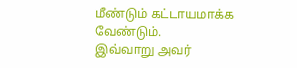மீண்டும் கட்டாயமாக்க வேண்டும்.
இவ்வாறு அவர்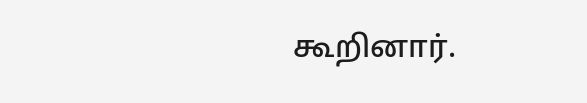கூறினார்.